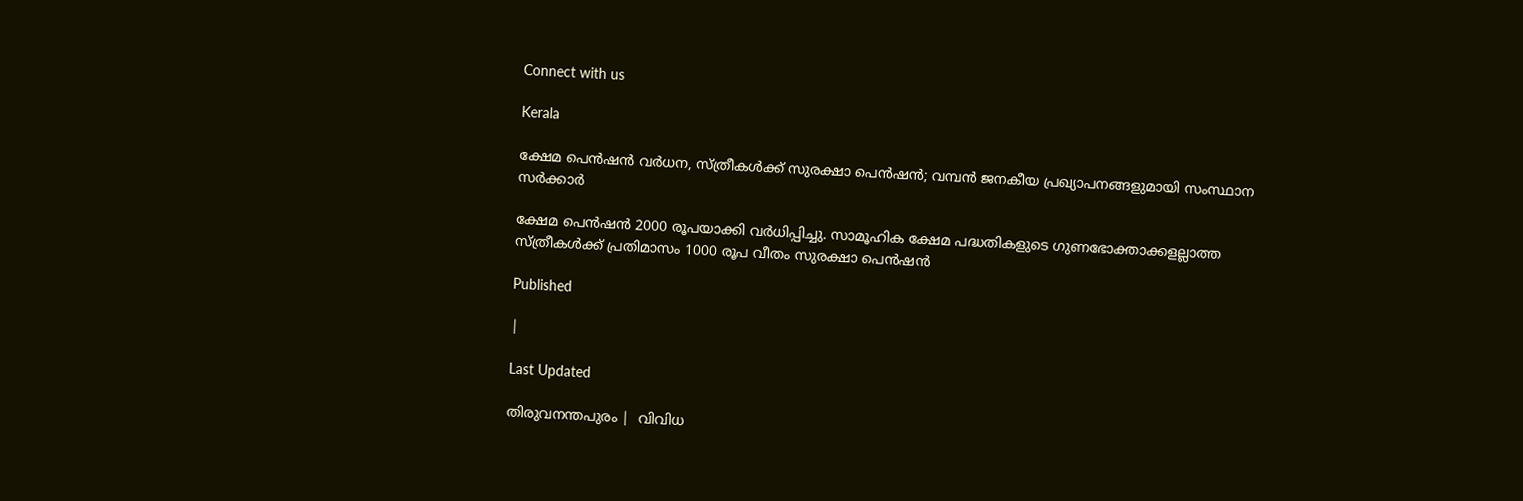Connect with us

Kerala

ക്ഷേമ പെന്‍ഷന്‍ വര്‍ധന, സ്ത്രീകള്‍ക്ക് സുരക്ഷാ പെന്‍ഷന്‍; വമ്പന്‍ ജനകീയ പ്രഖ്യാപനങ്ങളുമായി സംസ്ഥാന സര്‍ക്കാര്‍

ക്ഷേമ പെന്‍ഷന്‍ 2000 രൂപയാക്കി വര്‍ധിപ്പിച്ചു. സാമൂഹിക ക്ഷേമ പദ്ധതികളുടെ ഗുണഭോക്താക്കളല്ലാത്ത സ്ത്രീകള്‍ക്ക് പ്രതിമാസം 1000 രൂപ വീതം സുരക്ഷാ പെന്‍ഷന്‍

Published

|

Last Updated

തിരുവനന്തപുരം |  വിവിധ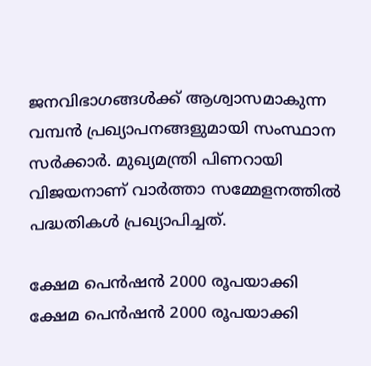ജനവിഭാഗങ്ങള്‍ക്ക് ആശ്വാസമാകുന്ന വമ്പന്‍ പ്രഖ്യാപനങ്ങളുമായി സംസ്ഥാന സര്‍ക്കാര്‍. മുഖ്യമന്ത്രി പിണറായി വിജയനാണ് വാര്‍ത്താ സമ്മേളനത്തില്‍ പദ്ധതികള്‍ പ്രഖ്യാപിച്ചത്.

ക്ഷേമ പെന്‍ഷന്‍ 2000 രൂപയാക്കി
ക്ഷേമ പെന്‍ഷന്‍ 2000 രൂപയാക്കി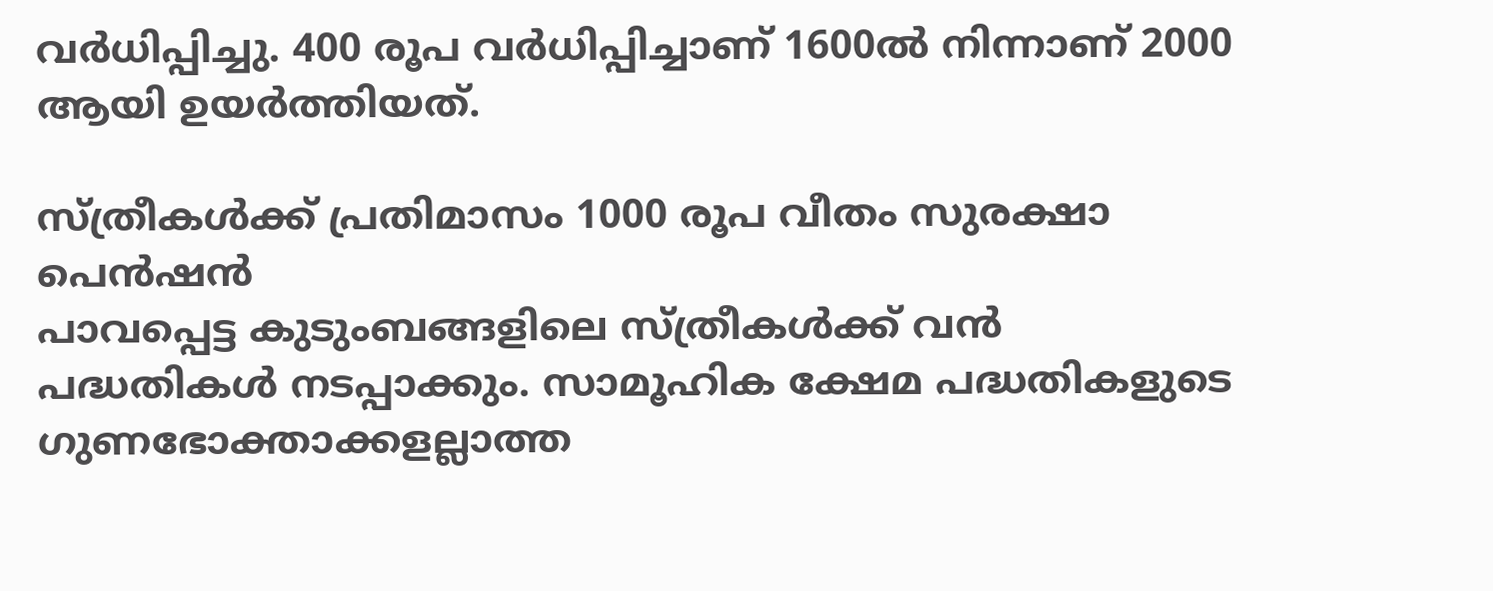വര്‍ധിപ്പിച്ചു. 400 രൂപ വര്‍ധിപ്പിച്ചാണ് 1600ല്‍ നിന്നാണ് 2000 ആയി ഉയര്‍ത്തിയത്.

സ്ത്രീകള്‍ക്ക് പ്രതിമാസം 1000 രൂപ വീതം സുരക്ഷാ പെന്‍ഷന്‍
പാവപ്പെട്ട കുടുംബങ്ങളിലെ സ്ത്രീകള്‍ക്ക് വന്‍ പദ്ധതികള്‍ നടപ്പാക്കും. സാമൂഹിക ക്ഷേമ പദ്ധതികളുടെ ഗുണഭോക്താക്കളല്ലാത്ത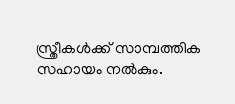സ്ത്രീകള്‍ക്ക് സാമ്പത്തിക സഹായം നല്‍കും.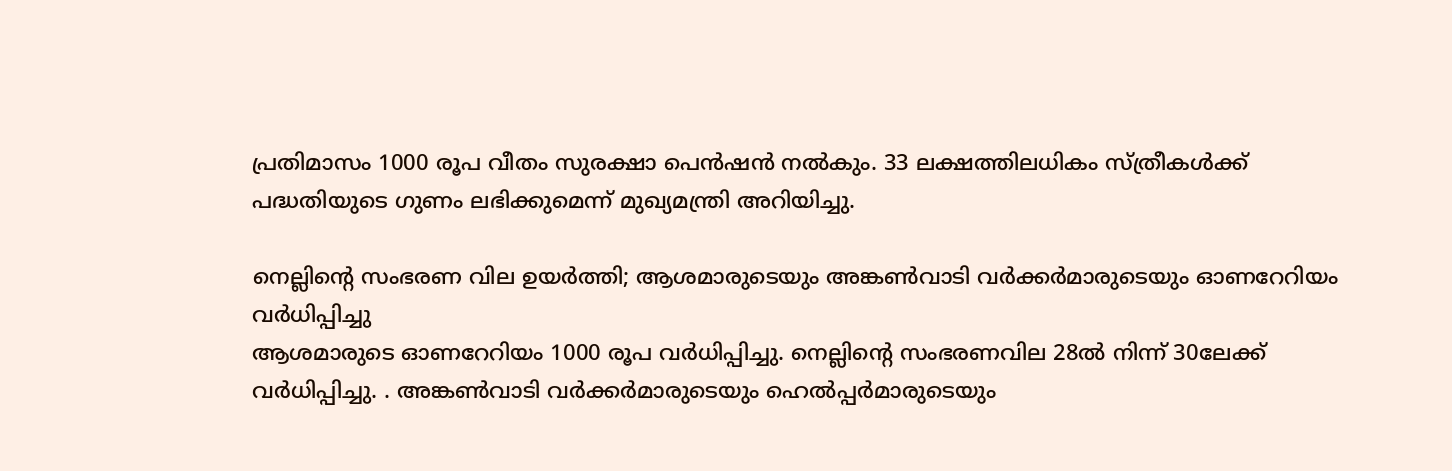പ്രതിമാസം 1000 രൂപ വീതം സുരക്ഷാ പെന്‍ഷന്‍ നല്‍കും. 33 ലക്ഷത്തിലധികം സ്ത്രീകള്‍ക്ക് പദ്ധതിയുടെ ഗുണം ലഭിക്കുമെന്ന് മുഖ്യമന്ത്രി അറിയിച്ചു.

നെല്ലിന്റെ സംഭരണ വില ഉയര്‍ത്തി; ആശമാരുടെയും അങ്കണ്‍വാടി വര്‍ക്കര്‍മാരുടെയും ഓണറേറിയം വര്‍ധിപ്പിച്ചു
ആശമാരുടെ ഓണറേറിയം 1000 രൂപ വര്‍ധിപ്പിച്ചു. നെല്ലിന്റെ സംഭരണവില 28ല്‍ നിന്ന് 30ലേക്ക് വര്‍ധിപ്പിച്ചു. . അങ്കണ്‍വാടി വര്‍ക്കര്‍മാരുടെയും ഹെല്‍പ്പര്‍മാരുടെയും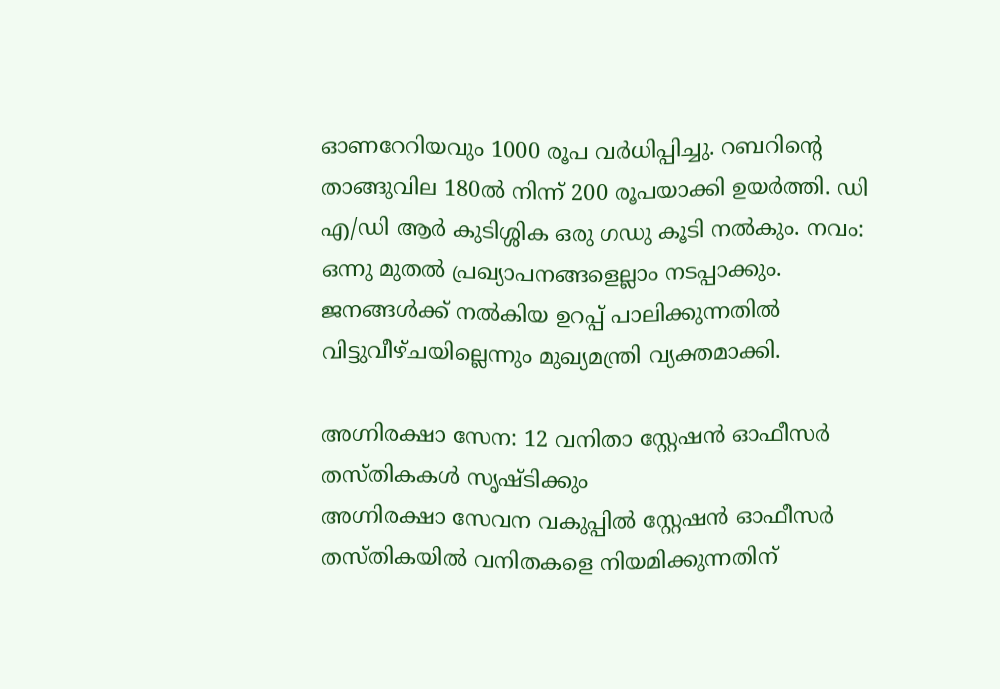ഓണറേറിയവും 1000 രൂപ വര്‍ധിപ്പിച്ചു. റബറിന്റെ താങ്ങുവില 180ല്‍ നിന്ന് 200 രൂപയാക്കി ഉയര്‍ത്തി. ഡി എ/ഡി ആര്‍ കുടിശ്ശിക ഒരു ഗഡു കൂടി നല്‍കും. നവം: ഒന്നു മുതല്‍ പ്രഖ്യാപനങ്ങളെല്ലാം നടപ്പാക്കും. ജനങ്ങള്‍ക്ക് നല്‍കിയ ഉറപ്പ് പാലിക്കുന്നതില്‍ വിട്ടുവീഴ്ചയില്ലെന്നും മുഖ്യമന്ത്രി വ്യക്തമാക്കി.

അഗ്നിരക്ഷാ സേന: 12 വനിതാ സ്റ്റേഷന്‍ ഓഫീസര്‍ തസ്തികകള്‍ സൃഷ്ടിക്കും
അഗ്നിരക്ഷാ സേവന വകുപ്പില്‍ സ്റ്റേഷന്‍ ഓഫീസര്‍ തസ്തികയില്‍ വനിതകളെ നിയമിക്കുന്നതിന്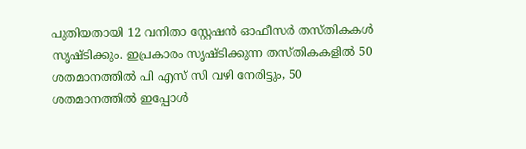പുതിയതായി 12 വനിതാ സ്റ്റേഷന്‍ ഓഫീസര്‍ തസ്തികകള്‍ സൃഷ്ടിക്കും. ഇപ്രകാരം സൃഷ്ടിക്കുന്ന തസ്തികകളില്‍ 50 ശതമാനത്തില്‍ പി എസ് സി വഴി നേരിട്ടും, 50 ശതമാനത്തില്‍ ഇപ്പോള്‍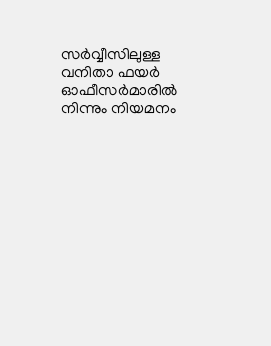സര്‍വ്വീസിലുള്ള വനിതാ ഫയര്‍ ഓഫീസര്‍മാരില്‍ നിന്നും നിയമനം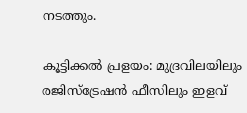നടത്തും.

കൂട്ടിക്കല്‍ പ്രളയം: മുദ്രവിലയിലും രജിസ്ട്രേഷന്‍ ഫീസിലും ഇളവ്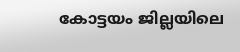കോട്ടയം ജില്ലയിലെ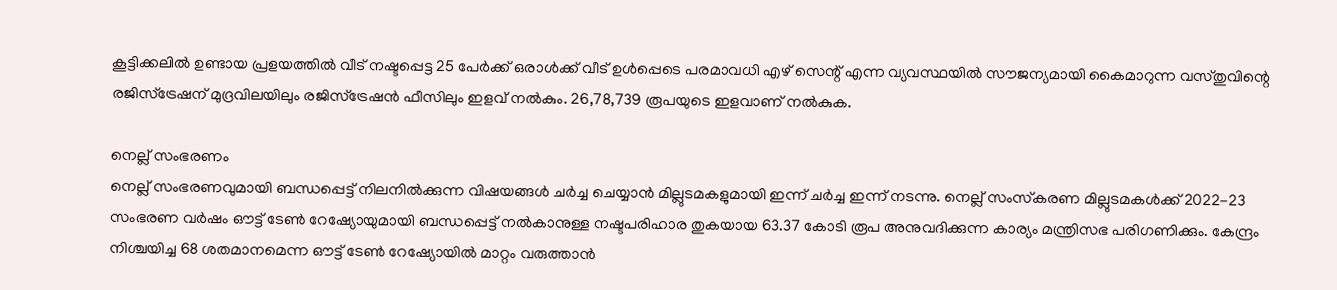കൂട്ടിക്കലില്‍ ഉണ്ടായ പ്രളയത്തില്‍ വീട് നഷ്ടപ്പെട്ട 25 പേര്‍ക്ക് ഒരാള്‍ക്ക് വീട് ഉള്‍പ്പെടെ പരമാവധി എഴ് സെന്റ് എന്ന വ്യവസ്ഥയില്‍ സൗജന്യമായി കൈമാറുന്ന വസ്തുവിന്റെ രജിസ്ട്രേഷന് മുദ്രവിലയിലും രജിസ്ട്രേഷന്‍ ഫീസിലും ഇളവ് നല്‍കും. 26,78,739 രൂപയുടെ ഇളവാണ് നല്‍കുക.

നെല്ല് സംഭരണം
നെല്ല് സംഭരണവുമായി ബന്ധപ്പെട്ട് നിലനില്‍ക്കുന്ന വിഷയങ്ങള്‍ ചര്‍ച്ച ചെയ്യാന്‍ മില്ലുടമകളുമായി ഇന്ന് ചര്‍ച്ച ഇന്ന് നടന്നു. നെല്ല് സംസ്‌കരണ മില്ലുടമകള്‍ക്ക് 2022-23 സംഭരണ വര്‍ഷം ഔട്ട് ടേണ്‍ റേഷ്യോയുമായി ബന്ധപ്പെട്ട് നല്‍കാനുള്ള നഷ്ടപരിഹാര തുകയായ 63.37 കോടി രൂപ അനുവദിക്കുന്ന കാര്യം മന്ത്രിസഭ പരിഗണിക്കും. കേന്ദ്രം നിശ്ചയിച്ച 68 ശതമാനമെന്ന ഔട്ട് ടേണ്‍ റേഷ്യോയില്‍ മാറ്റം വരുത്താന്‍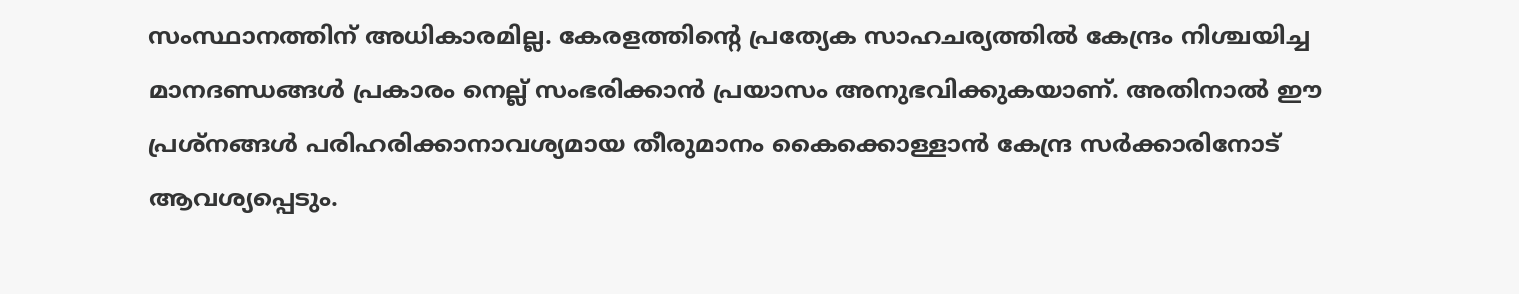സംസ്ഥാനത്തിന് അധികാരമില്ല. കേരളത്തിന്റെ പ്രത്യേക സാഹചര്യത്തില്‍ കേന്ദ്രം നിശ്ചയിച്ച മാനദണ്ഡങ്ങള്‍ പ്രകാരം നെല്ല് സംഭരിക്കാന്‍ പ്രയാസം അനുഭവിക്കുകയാണ്. അതിനാല്‍ ഈ പ്രശ്നങ്ങള്‍ പരിഹരിക്കാനാവശ്യമായ തീരുമാനം കൈക്കൊള്ളാന്‍ കേന്ദ്ര സര്‍ക്കാരിനോട് ആവശ്യപ്പെടും.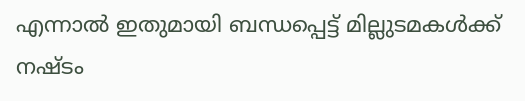എന്നാല്‍ ഇതുമായി ബന്ധപ്പെട്ട് മില്ലുടമകള്‍ക്ക് നഷ്ടം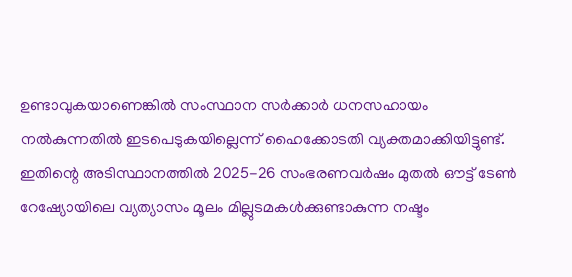ഉണ്ടാവുകയാണെങ്കില്‍ സംസ്ഥാന സര്‍ക്കാര്‍ ധനസഹായം നല്‍കുന്നതില്‍ ഇടപെടുകയില്ലെന്ന് ഹൈക്കോടതി വ്യക്തമാക്കിയിട്ടുണ്ട്. ഇതിന്റെ അടിസ്ഥാനത്തില്‍ 2025-26 സംഭരണവര്‍ഷം മുതല്‍ ഔട്ട് ടേണ്‍ റേഷ്യോയിലെ വ്യത്യാസം മൂലം മില്ലുടമകള്‍ക്കുണ്ടാകുന്ന നഷ്ടം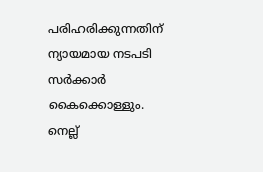പരിഹരിക്കുന്നതിന് ന്യായമായ നടപടി സര്‍ക്കാര്‍ കൈക്കൊള്ളും. നെല്ല്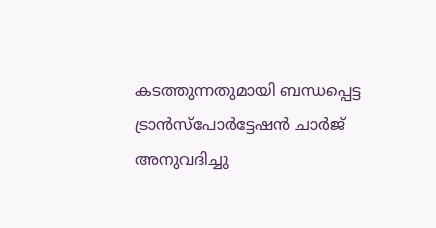കടത്തുന്നതുമായി ബന്ധപ്പെട്ട ട്രാന്‍സ്പോര്‍ട്ടേഷന്‍ ചാര്‍ജ് അനുവദിച്ചു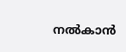നല്‍കാന്‍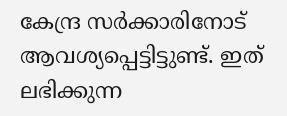കേന്ദ്ര സര്‍ക്കാരിനോട് ആവശ്യപ്പെട്ടിട്ടുണ്ട്. ഇത് ലഭിക്കുന്ന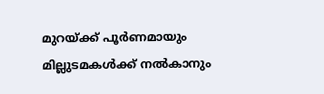മുറയ്ക്ക് പൂര്‍ണമായും മില്ലുടമകള്‍ക്ക് നല്‍കാനും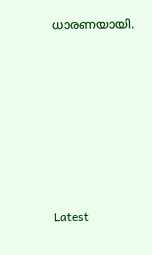ധാരണയായി.







Latest